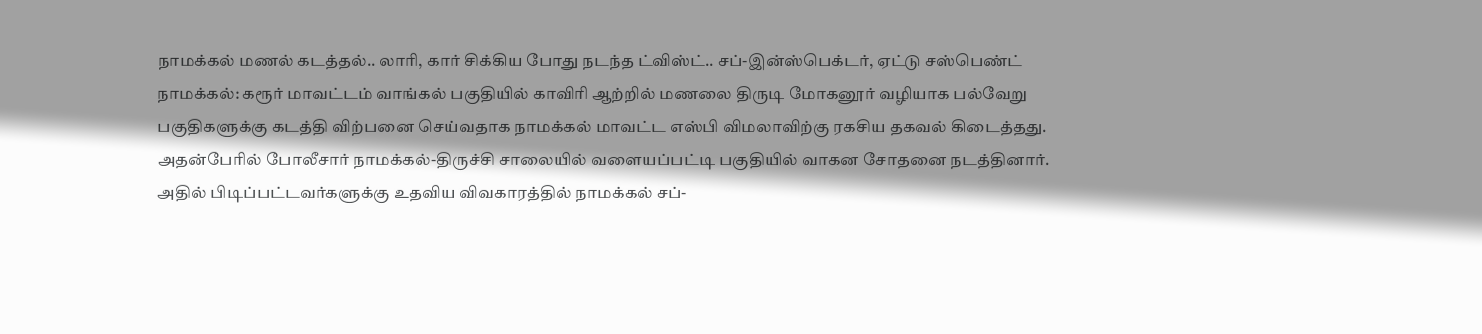நாமக்கல் மணல் கடத்தல்.. லாரி, கார் சிக்கிய போது நடந்த ட்விஸ்ட்.. சப்-இன்ஸ்பெக்டர், ஏட்டு சஸ்பெண்ட்
நாமக்கல்: கரூர் மாவட்டம் வாங்கல் பகுதியில் காவிரி ஆற்றில் மணலை திருடி மோகனூர் வழியாக பல்வேறு பகுதிகளுக்கு கடத்தி விற்பனை செய்வதாக நாமக்கல் மாவட்ட எஸ்பி விமலாவிற்கு ரகசிய தகவல் கிடைத்தது. அதன்பேரில் போலீசார் நாமக்கல்-திருச்சி சாலையில் வளையப்பட்டி பகுதியில் வாகன சோதனை நடத்தினார். அதில் பிடிப்பட்டவர்களுக்கு உதவிய விவகாரத்தில் நாமக்கல் சப்-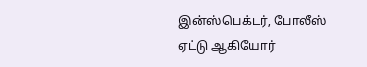இன்ஸ்பெக்டர், போலீஸ் ஏட்டு ஆகியோர்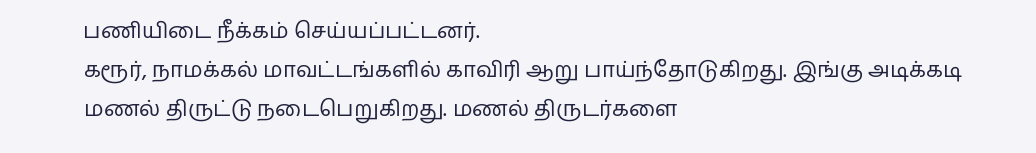பணியிடை நீக்கம் செய்யப்பட்டனர்.
கரூர், நாமக்கல் மாவட்டங்களில் காவிரி ஆறு பாய்ந்தோடுகிறது. இங்கு அடிக்கடி மணல் திருட்டு நடைபெறுகிறது. மணல் திருடர்களை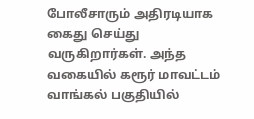போலீசாரும் அதிரடியாக கைது செய்து வருகிறார்கள். அந்த வகையில் கரூர் மாவட்டம் வாங்கல் பகுதியில்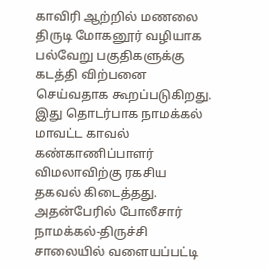காவிரி ஆற்றில் மணலை திருடி மோகனூர் வழியாக பல்வேறு பகுதிகளுக்கு கடத்தி விற்பனை செய்வதாக கூறப்படுகிறது. இது தொடர்பாக நாமக்கல் மாவட்ட காவல் கண்காணிப்பாளர் விமலாவிற்கு ரகசிய தகவல் கிடைத்தது. அதன்பேரில் போலீசார் நாமக்கல்-திருச்சி சாலையில் வளையப்பட்டி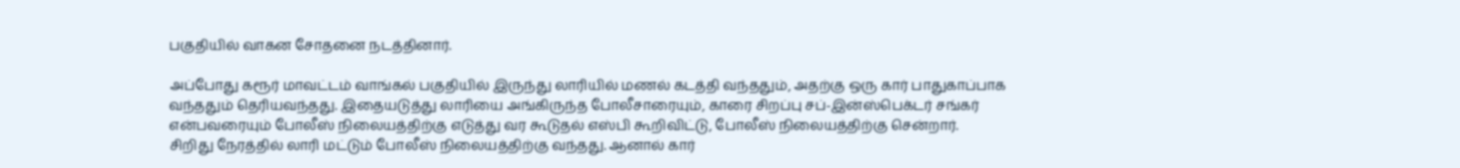பகுதியில் வாகன சோதனை நடத்தினார்.

அப்போது கரூர் மாவட்டம் வாங்கல் பகுதியில் இருந்து லாரியில் மணல் கடத்தி வந்ததும், அதற்கு ஒரு கார் பாதுகாப்பாக வந்ததும் தெரியவந்தது. இதையடுத்து லாரியை அங்கிருந்த போலீசாரையும், காரை சிறப்பு சப்-இன்ஸ்பெக்டர் சங்கர் என்பவரையும் போலீஸ் நிலையத்திற்கு எடுத்து வர கூடுதல் எஸ்பி கூறிவிட்டு, போலீஸ் நிலையத்திற்கு சென்றார்.
சிறிது நேரத்தில் லாரி மட்டும் போலீஸ் நிலையத்திற்கு வந்தது. ஆனால் கார்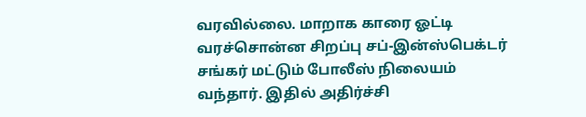வரவில்லை. மாறாக காரை ஓட்டி வரச்சொன்ன சிறப்பு சப்-இன்ஸ்பெக்டர் சங்கர் மட்டும் போலீஸ் நிலையம் வந்தார். இதில் அதிர்ச்சி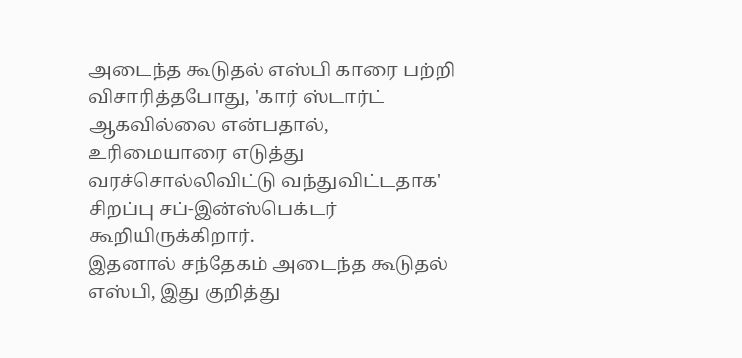அடைந்த கூடுதல் எஸ்பி காரை பற்றி விசாரித்தபோது, 'கார் ஸ்டார்ட் ஆகவில்லை என்பதால், உரிமையாரை எடுத்து வரச்சொல்லிவிட்டு வந்துவிட்டதாக' சிறப்பு சப்-இன்ஸ்பெக்டர் கூறியிருக்கிறார்.
இதனால் சந்தேகம் அடைந்த கூடுதல் எஸ்பி, இது குறித்து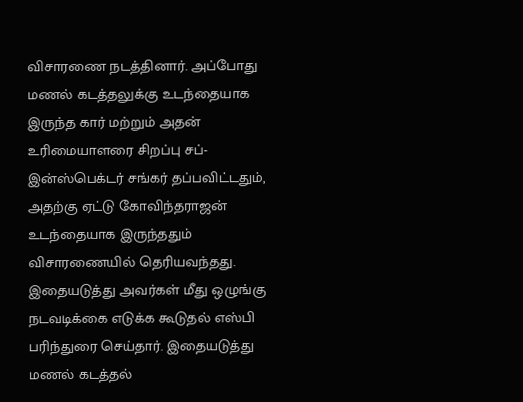விசாரணை நடத்தினார். அப்போது மணல் கடத்தலுக்கு உடந்தையாக இருந்த கார் மற்றும் அதன் உரிமையாளரை சிறப்பு சப்-இன்ஸ்பெக்டர் சங்கர் தப்பவிட்டதும், அதற்கு ஏட்டு கோவிந்தராஜன் உடந்தையாக இருந்ததும் விசாரணையில் தெரியவந்தது. இதையடுத்து அவர்கள் மீது ஒழுங்கு நடவடிக்கை எடுக்க கூடுதல் எஸ்பி பரிந்துரை செய்தார். இதையடுத்து மணல் கடத்தல்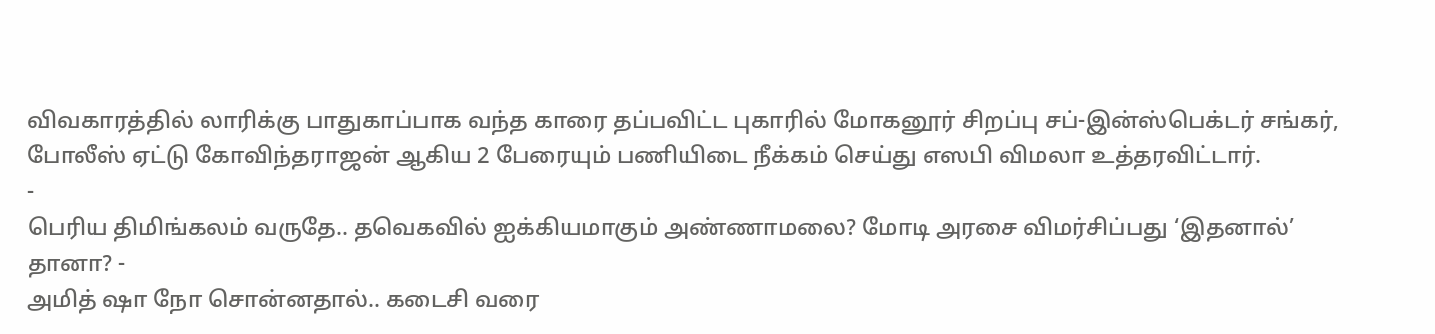விவகாரத்தில் லாரிக்கு பாதுகாப்பாக வந்த காரை தப்பவிட்ட புகாரில் மோகனூர் சிறப்பு சப்-இன்ஸ்பெக்டர் சங்கர், போலீஸ் ஏட்டு கோவிந்தராஜன் ஆகிய 2 பேரையும் பணியிடை நீக்கம் செய்து எஸபி விமலா உத்தரவிட்டார்.
-
பெரிய திமிங்கலம் வருதே.. தவெகவில் ஐக்கியமாகும் அண்ணாமலை? மோடி அரசை விமர்சிப்பது ‘இதனால்’ தானா? -
அமித் ஷா நோ சொன்னதால்.. கடைசி வரை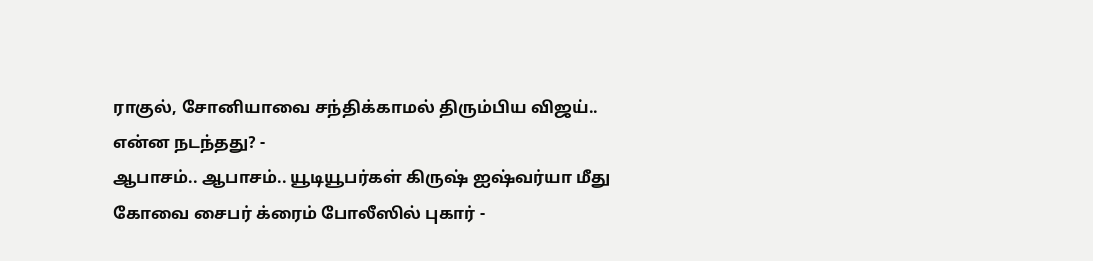ராகுல், சோனியாவை சந்திக்காமல் திரும்பிய விஜய்.. என்ன நடந்தது? -
ஆபாசம்.. ஆபாசம்.. யூடியூபர்கள் கிருஷ் ஐஷ்வர்யா மீது கோவை சைபர் க்ரைம் போலீஸில் புகார் -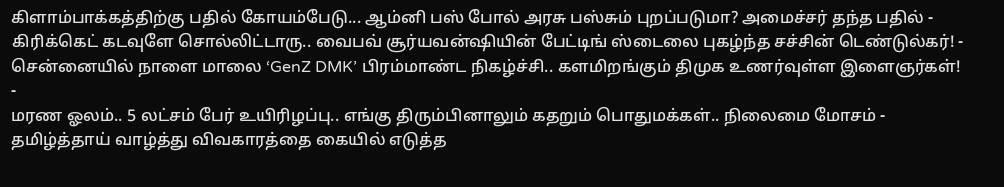கிளாம்பாக்கத்திற்கு பதில் கோயம்பேடு... ஆம்னி பஸ் போல் அரசு பஸ்சும் புறப்படுமா? அமைச்சர் தந்த பதில் -
கிரிக்கெட் கடவுளே சொல்லிட்டாரு.. வைபவ் சூர்யவன்ஷியின் பேட்டிங் ஸ்டைலை புகழ்ந்த சச்சின் டெண்டுல்கர்! -
சென்னையில் நாளை மாலை ‘GenZ DMK’ பிரம்மாண்ட நிகழ்ச்சி.. களமிறங்கும் திமுக உணர்வுள்ள இளைஞர்கள்! -
மரண ஓலம்.. 5 லட்சம் பேர் உயிரிழப்பு.. எங்கு திரும்பினாலும் கதறும் பொதுமக்கள்.. நிலைமை மோசம் -
தமிழ்த்தாய் வாழ்த்து விவகாரத்தை கையில் எடுத்த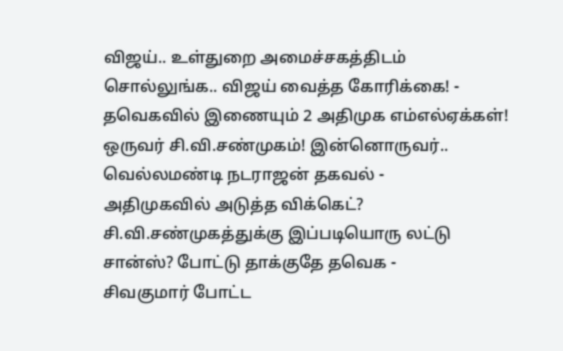விஜய்.. உள்துறை அமைச்சகத்திடம் சொல்லுங்க.. விஜய் வைத்த கோரிக்கை! -
தவெகவில் இணையும் 2 அதிமுக எம்எல்ஏக்கள்! ஒருவர் சி.வி.சண்முகம்! இன்னொருவர்.. வெல்லமண்டி நடராஜன் தகவல் -
அதிமுகவில் அடுத்த விக்கெட்? சி.வி.சண்முகத்துக்கு இப்படியொரு லட்டு சான்ஸ்? போட்டு தாக்குதே தவெக -
சிவகுமார் போட்ட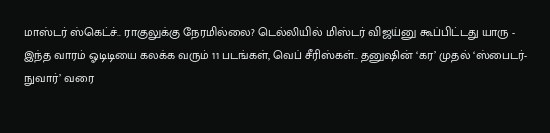மாஸ்டர் ஸ்கெட்ச்.. ராகுலுக்கு நேரமில்லை? டெல்லியில் மிஸ்டர் விஜய்னு கூப்பிட்டது யாரு -
இந்த வாரம் ஓடிடியை கலக்க வரும் 11 படங்கள், வெப் சீரிஸ்கள்.. தனுஷின் ‘கர’ முதல் ‘ஸ்பைடர்-நுவார்’ வரை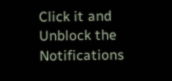Click it and Unblock the Notifications